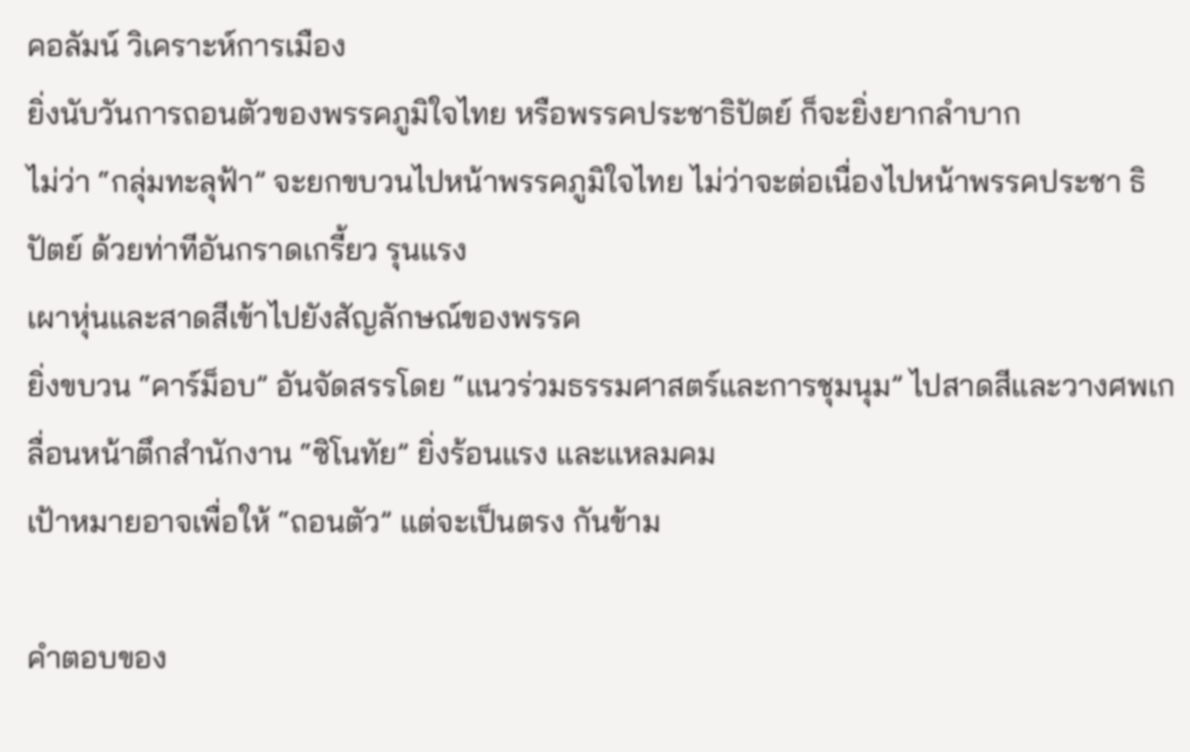คอลัมน์ วิเคราะห์การเมือง
ยิ่งนับวันการถอนตัวของพรรคภูมิใจไทย หรือพรรคประชาธิปัตย์ ก็จะยิ่งยากลำบาก
ไม่ว่า “กลุ่มทะลุฟ้า” จะยกขบวนไปหน้าพรรคภูมิใจไทย ไม่ว่าจะต่อเนื่องไปหน้าพรรคประชา ธิปัตย์ ด้วยท่าทีอันกราดเกรี้ยว รุนแรง
เผาหุ่นและสาดสีเข้าไปยังสัญลักษณ์ของพรรค
ยิ่งขบวน “คาร์ม็อบ” อันจัดสรรโดย “แนวร่วมธรรมศาสตร์และการชุมนุม” ไปสาดสีและวางศพเกลื่อนหน้าตึกสำนักงาน “ซิโนทัย” ยิ่งร้อนแรง และแหลมคม
เป้าหมายอาจเพื่อให้ “ถอนตัว” แต่จะเป็นตรง กันข้าม

คําตอบของ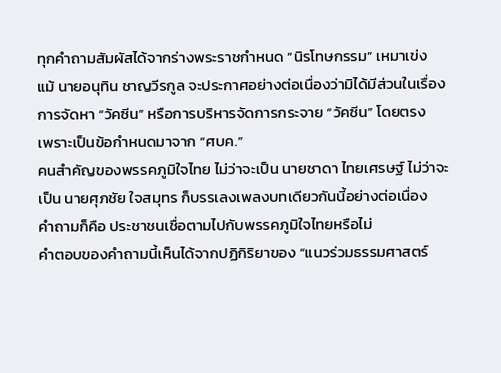ทุกคำถามสัมผัสได้จากร่างพระราชกำหนด “นิรโทษกรรม” เหมาเข่ง
แม้ นายอนุทิน ชาญวีรกูล จะประกาศอย่างต่อเนื่องว่ามิได้มีส่วนในเรื่องการจัดหา “วัคซีน” หรือการบริหารจัดการกระจาย “วัคซีน” โดยตรง
เพราะเป็นข้อกำหนดมาจาก “ศบค.”
คนสำคัญของพรรคภูมิใจไทย ไม่ว่าจะเป็น นายชาดา ไทยเศรษฐ์ ไม่ว่าจะเป็น นายศุภชัย ใจสมุทร ก็บรรเลงเพลงบทเดียวกันนี้อย่างต่อเนื่อง
คำถามก็คือ ประชาชนเชื่อตามไปกับพรรคภูมิใจไทยหรือไม่
คําตอบของคำถามนี้เห็นได้จากปฏิกิริยาของ “แนวร่วมธรรมศาสตร์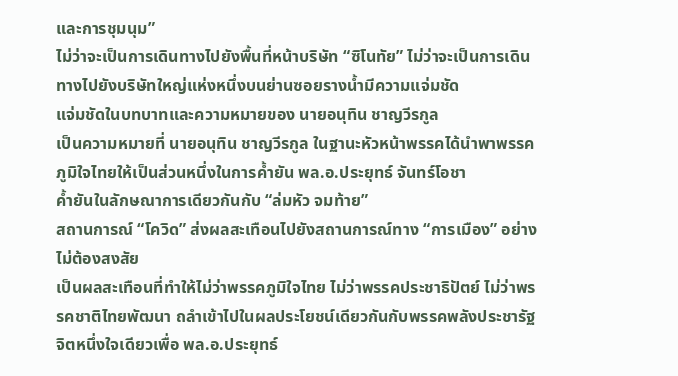และการชุมนุม”
ไม่ว่าจะเป็นการเดินทางไปยังพื้นที่หน้าบริษัท “ซิโนทัย” ไม่ว่าจะเป็นการเดินทางไปยังบริษัทใหญ่แห่งหนึ่งบนย่านซอยรางน้ำมีความแจ่มชัด
แจ่มชัดในบทบาทและความหมายของ นายอนุทิน ชาญวีรกูล
เป็นความหมายที่ นายอนุทิน ชาญวีรกูล ในฐานะหัวหน้าพรรคได้นำพาพรรคภูมิใจไทยให้เป็นส่วนหนึ่งในการค้ำยัน พล.อ.ประยุทธ์ จันทร์โอชา
ค้ำยันในลักษณาการเดียวกันกับ “ล่มหัว จมท้าย”
สถานการณ์ “โควิด” ส่งผลสะเทือนไปยังสถานการณ์ทาง “การเมือง” อย่างไม่ต้องสงสัย
เป็นผลสะเทือนที่ทำให้ไม่ว่าพรรคภูมิใจไทย ไม่ว่าพรรคประชาธิปัตย์ ไม่ว่าพรรคชาติไทยพัฒนา ถลำเข้าไปในผลประโยชน์เดียวกันกับพรรคพลังประชารัฐ
จิตหนึ่งใจเดียวเพื่อ พล.อ.ประยุทธ์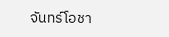จันทร์โอชา